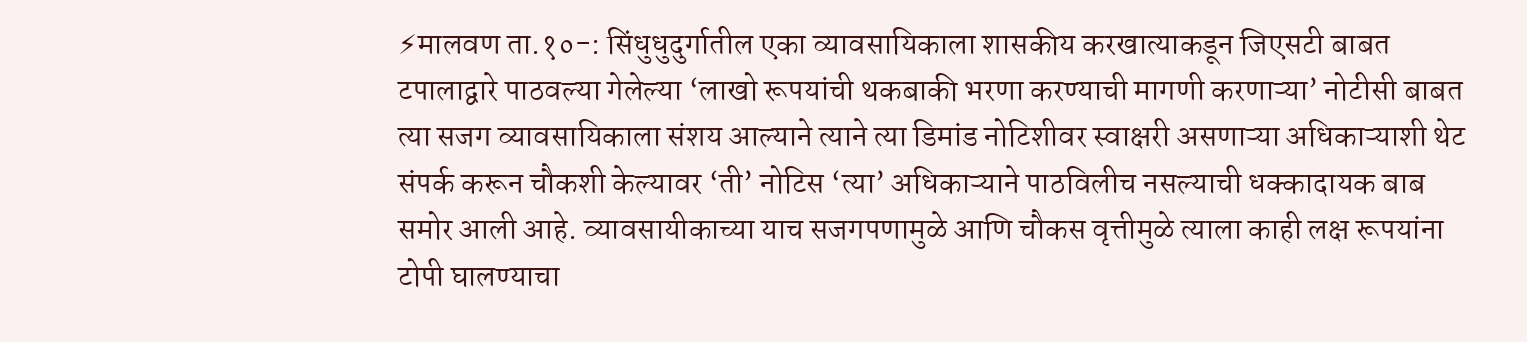⚡मालवण ता.१०-: सिंधुधुदुर्गातील एका व्यावसायिकाला शासकीय करखात्याकडून जिएसटी बाबत टपालाद्वारे पाठवल्या गेलेल्या ‘लाखो रूपयांची थकबाकी भरणा करण्याची मागणी करणाऱ्या’ नोटीसी बाबत त्या सजग व्यावसायिकाला संशय आल्याने त्याने त्या डिमांड नोटिशीवर स्वाक्षरी असणाऱ्या अधिकाऱ्याशी थेट संपर्क करून चौकशी केल्यावर ‘ती’ नोटिस ‘त्या’ अधिकाऱ्याने पाठविलीच नसल्याची धक्कादायक बाब समोर आली आहे. व्यावसायीकाच्या याच सजगपणामुळे आणि चौकस वृत्तीमुळे त्याला काही लक्ष रूपयांना टोपी घालण्याचा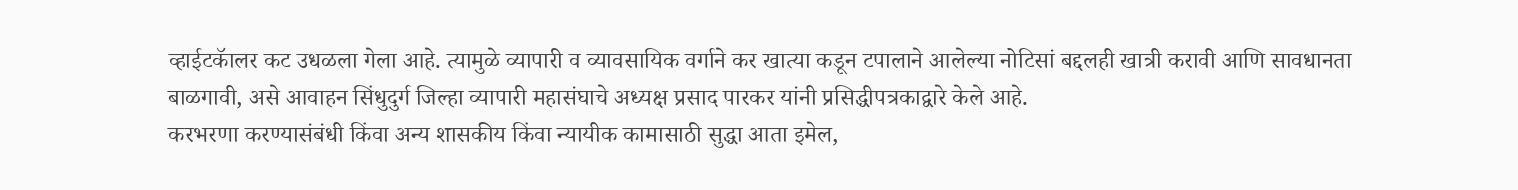व्हाईटकॅालर कट उधळला गेला आहे. त्यामुळे व्यापारी व व्यावसायिक वर्गाने कर खात्या कडून टपालाने आलेल्या नोटिसां बद्दलही खात्री करावी आणि सावधानता बाळगावी, असे आवाहन सिंधुदुर्ग जिल्हा व्यापारी महासंघाचे अध्यक्ष प्रसाद पारकर यांनी प्रसिद्धीपत्रकाद्वारे केले आहे.
करभरणा करण्यासंबंधी किंवा अन्य शासकीय किंवा न्यायीक कामासाठी सुद्धा आता इमेल,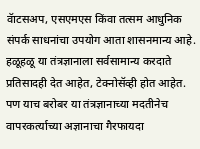वॅाटसअप, एसएमएस किंवा तत्सम आधुनिक संपर्क साधनांचा उपयोग आता शासनमान्य आहे. हळूहळू या तंत्रज्ञानाला सर्वसामान्य करदाते प्रतिसादही देत आहेत, टेक्नोसॅव्ही होत आहेत. पण याच बरोबर या तंत्रज्ञानाच्या मदतीनेच वापरकर्त्याच्या अज्ञानाचा गैरफायदा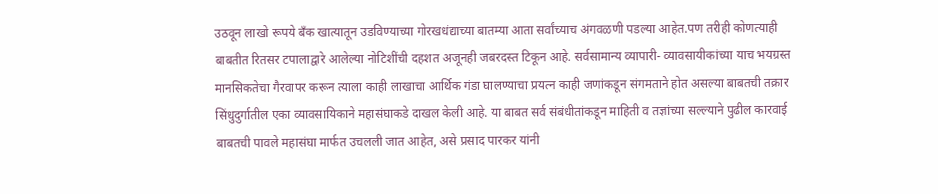उठवून लाखो रूपये बॅंक खात्यातून उडविण्याच्या गोरखधंद्याच्या बातम्या आता सर्वांच्याच अंगवळणी पडल्या आहेत.पण तरीही कोणत्याही बाबतीत रितसर टपालाद्वारे आलेल्या नोटिशींची दहशत अजूनही जबरदस्त टिकून आहे. सर्वसामान्य व्यापारी- व्यावसायीकांच्या याच भयग्रस्त मानसिकतेचा गैरवापर करून त्याला काही लाखाचा आर्थिक गंडा घालण्याचा प्रयत्न काही जणांकडून संगमताने होत असल्या बाबतची तक्रार सिंधुदुर्गातील एका व्यावसायिकाने महासंघाकडे दाखल केली आहे. या बाबत सर्व संबंधीतांकडून माहिती व तज्ञांच्या सल्ल्याने पुढील कारवाई बाबतची पावले महासंघा मार्फत उचलली जात आहेत, असे प्रसाद पारकर यांनी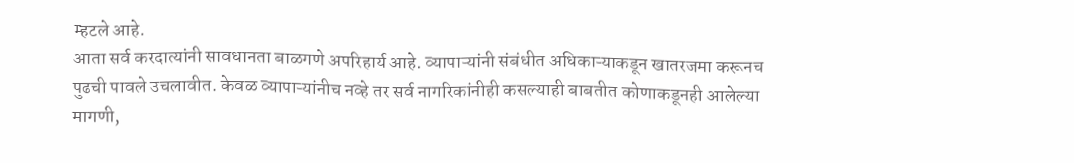म्हटले आहे.
आता सर्व करदात्यांनी सावधानता बाळगणे अपरिहार्य आहे. व्यापाऱ्यांनी संबंधीत अधिकाऱ्याकडून खातरजमा करूनच पुढची पावले उचलावीत. केवळ व्यापाऱ्यांनीच नव्हे तर सर्व नागरिकांनीही कसल्याही बाबतीत कोणाकडूनही आलेल्या मागणी,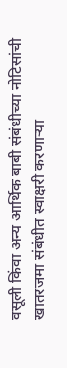वसूली किंवा अन्य आर्थिक बाबी संबंधीच्या नोटिसांची खातरजमा संबंधीत स्वाक्षरी करणाऱ्या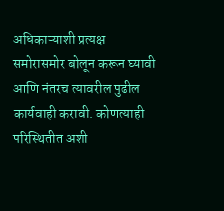अधिकाऱ्याशी प्रत्यक्ष समोरासमोर बोलून करून घ्यावी आणि नंतरच त्यावरील पुढील कार्यवाही करावी. कोणत्याही परिस्थितीत अशी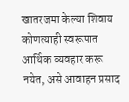खातरजमा केल्या शिवाय कोणत्याही स्वरूपात आर्थिक व्यवहार करू नयेत, असे आवाहन प्रसाद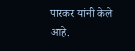पारकर यांनी केले आहे.